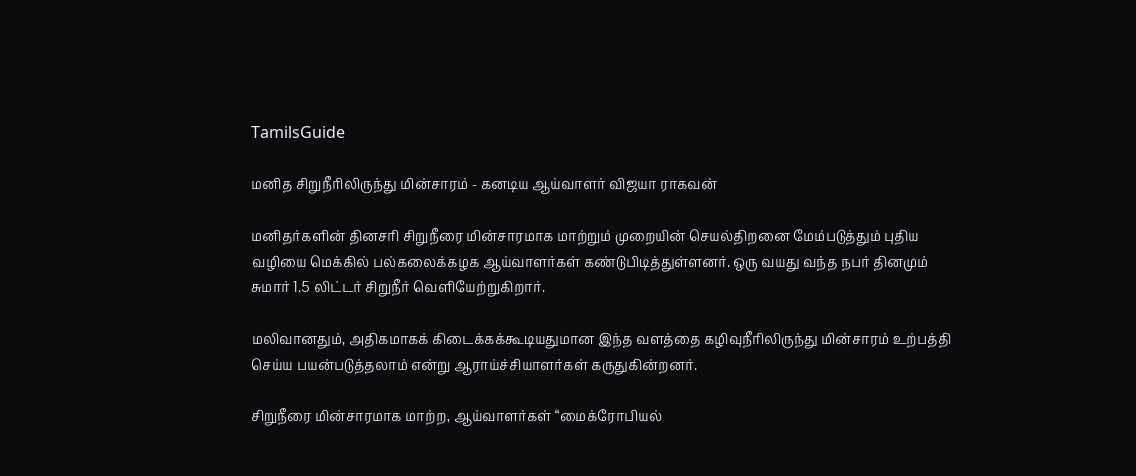TamilsGuide

மனித சிறுநீரிலிருந்து மின்சாரம் - கனடிய ஆய்வாளர் விஜயா ராகவன்

மனிதர்களின் தினசரி சிறுநீரை மின்சாரமாக மாற்றும் முறையின் செயல்திறனை மேம்படுத்தும் புதிய வழியை மெக்கில் பல்கலைக்கழக ஆய்வாளர்கள் கண்டுபிடித்துள்ளனர். ஒரு வயது வந்த நபர் தினமும் சுமார் 1.5 லிட்டர் சிறுநீர் வெளியேற்றுகிறார்.

மலிவானதும், அதிகமாகக் கிடைக்கக்கூடியதுமான இந்த வளத்தை கழிவுநீரிலிருந்து மின்சாரம் உற்பத்தி செய்ய பயன்படுத்தலாம் என்று ஆராய்ச்சியாளர்கள் கருதுகின்றனர்.

சிறுநீரை மின்சாரமாக மாற்ற, ஆய்வாளர்கள் “மைக்ரோபியல்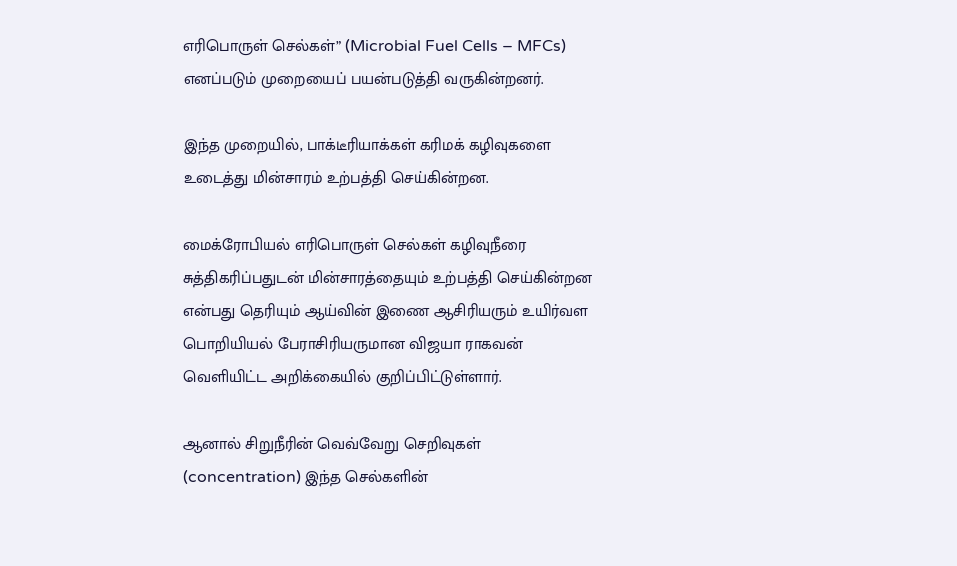எரிபொருள் செல்கள்” (Microbial Fuel Cells – MFCs) எனப்படும் முறையைப் பயன்படுத்தி வருகின்றனர்.

இந்த முறையில், பாக்டீரியாக்கள் கரிமக் கழிவுகளை உடைத்து மின்சாரம் உற்பத்தி செய்கின்றன.

மைக்ரோபியல் எரிபொருள் செல்கள் கழிவுநீரை சுத்திகரிப்பதுடன் மின்சாரத்தையும் உற்பத்தி செய்கின்றன என்பது தெரியும் ஆய்வின் இணை ஆசிரியரும் உயிர்வள பொறியியல் பேராசிரியருமான விஜயா ராகவன் வெளியிட்ட அறிக்கையில் குறிப்பிட்டுள்ளார்.

ஆனால் சிறுநீரின் வெவ்வேறு செறிவுகள் (concentration) இந்த செல்களின்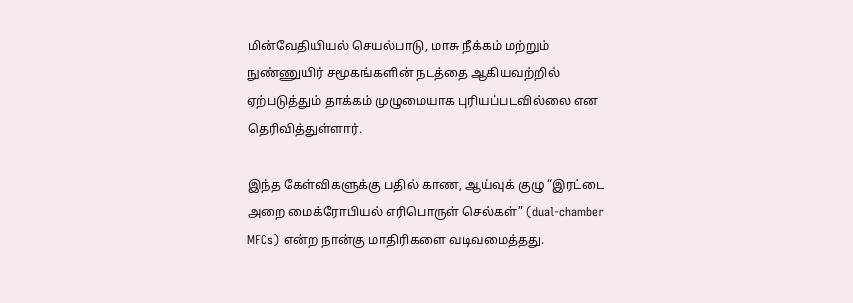மின்வேதியியல் செயல்பாடு, மாசு நீக்கம் மற்றும் நுண்ணுயிர் சமூகங்களின் நடத்தை ஆகியவற்றில் ஏற்படுத்தும் தாக்கம் முழுமையாக புரியப்படவில்லை என தெரிவித்துள்ளார்.

இந்த கேள்விகளுக்கு பதில் காண, ஆய்வுக் குழு “இரட்டை அறை மைக்ரோபியல் எரிபொருள் செல்கள்” (dual-chamber MFCs) என்ற நான்கு மாதிரிகளை வடிவமைத்தது.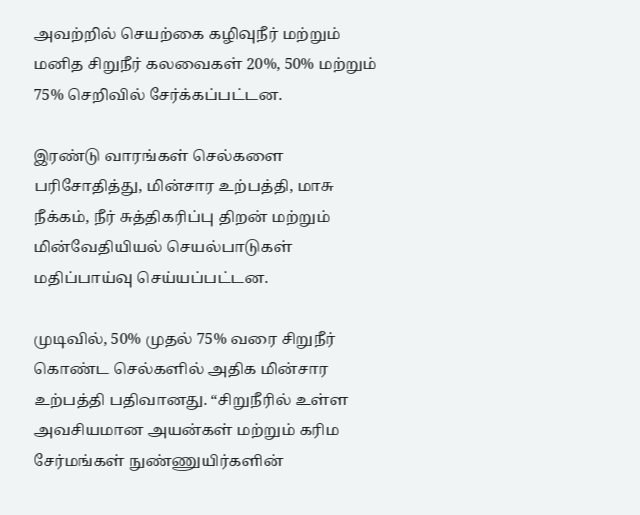அவற்றில் செயற்கை கழிவுநீர் மற்றும் மனித சிறுநீர் கலவைகள் 20%, 50% மற்றும் 75% செறிவில் சேர்க்கப்பட்டன.

இரண்டு வாரங்கள் செல்களை பரிசோதித்து, மின்சார உற்பத்தி, மாசு நீக்கம், நீர் சுத்திகரிப்பு திறன் மற்றும் மின்வேதியியல் செயல்பாடுகள் மதிப்பாய்வு செய்யப்பட்டன.

முடிவில், 50% முதல் 75% வரை சிறுநீர் கொண்ட செல்களில் அதிக மின்சார உற்பத்தி பதிவானது. “சிறுநீரில் உள்ள அவசியமான அயன்கள் மற்றும் கரிம சேர்மங்கள் நுண்ணுயிர்களின்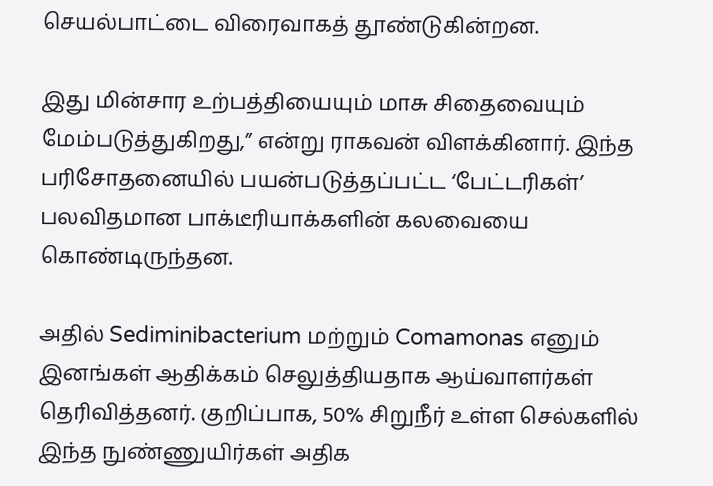செயல்பாட்டை விரைவாகத் தூண்டுகின்றன.

இது மின்சார உற்பத்தியையும் மாசு சிதைவையும் மேம்படுத்துகிறது,” என்று ராகவன் விளக்கினார். இந்த பரிசோதனையில் பயன்படுத்தப்பட்ட ‘பேட்டரிகள்’ பலவிதமான பாக்டீரியாக்களின் கலவையை கொண்டிருந்தன.

அதில் Sediminibacterium மற்றும் Comamonas எனும் இனங்கள் ஆதிக்கம் செலுத்தியதாக ஆய்வாளர்கள் தெரிவித்தனர். குறிப்பாக, 50% சிறுநீர் உள்ள செல்களில் இந்த நுண்ணுயிர்கள் அதிக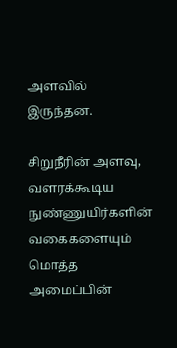அளவில் இருந்தன.

சிறுநீரின் அளவு, வளரக்கூடிய நுண்ணுயிர்களின் வகைகளையும் மொத்த அமைப்பின்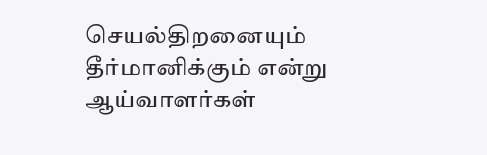செயல்திறனையும் தீர்மானிக்கும் என்று ஆய்வாளர்கள்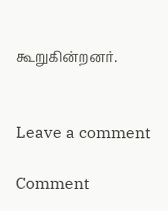கூறுகின்றனர்.


Leave a comment

Comment